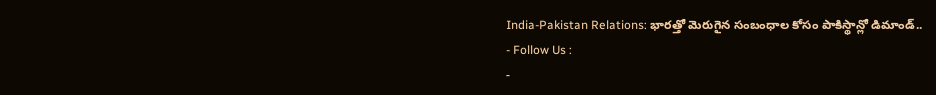India-Pakistan Relations: భారత్తో మెరుగైన సంబంధాల కోసం పాకిస్థాన్లో డిమాండ్..
- Follow Us :
-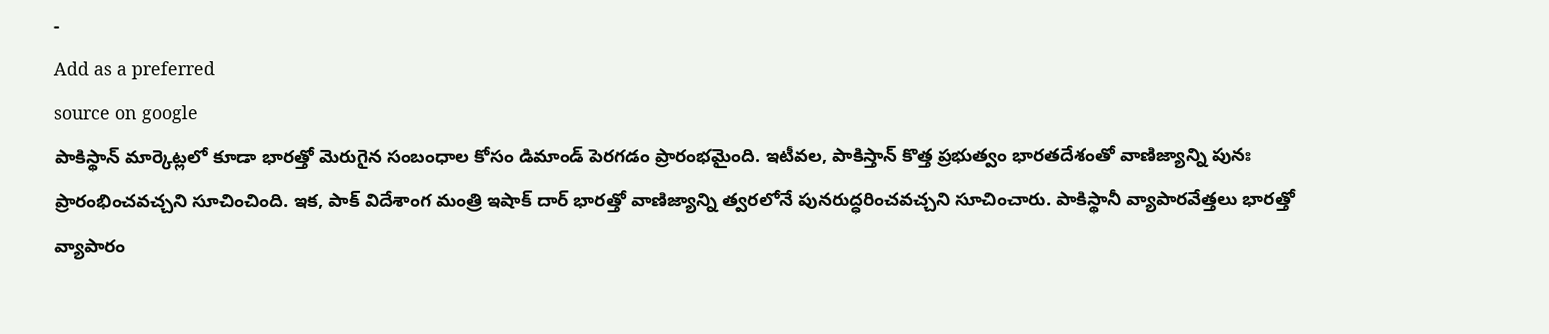-
Add as a preferred
source on google
పాకిస్థాన్ మార్కెట్లలో కూడా భారత్తో మెరుగైన సంబంధాల కోసం డిమాండ్ పెరగడం ప్రారంభమైంది. ఇటీవల, పాకిస్తాన్ కొత్త ప్రభుత్వం భారతదేశంతో వాణిజ్యాన్ని పునః ప్రారంభించవచ్చని సూచించింది. ఇక, పాక్ విదేశాంగ మంత్రి ఇషాక్ దార్ భారత్తో వాణిజ్యాన్ని త్వరలోనే పునరుద్ధరించవచ్చని సూచించారు. పాకిస్థానీ వ్యాపారవేత్తలు భారత్తో వ్యాపారం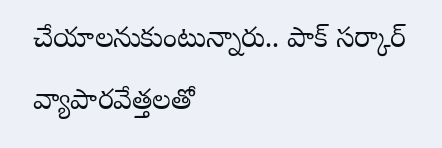చేయాలనుకుంటున్నారు.. పాక్ సర్కార్ వ్యాపారవేత్తలతో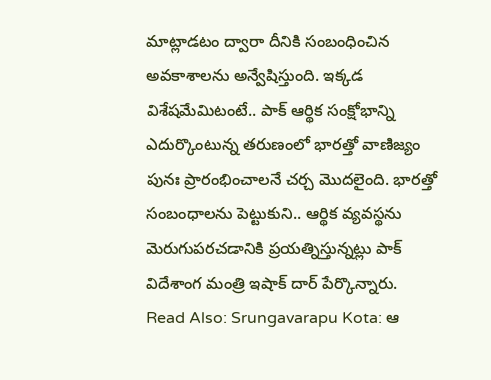మాట్లాడటం ద్వారా దీనికి సంబంధించిన అవకాశాలను అన్వేషిస్తుంది. ఇక్కడ విశేషమేమిటంటే.. పాక్ ఆర్థిక సంక్షోభాన్ని ఎదుర్కొంటున్న తరుణంలో భారత్తో వాణిజ్యం పునః ప్రారంభించాలనే చర్చ మొదలైంది. భారత్తో సంబంధాలను పెట్టుకుని.. ఆర్థిక వ్యవస్థను మెరుగుపరచడానికి ప్రయత్నిస్తున్నట్లు పాక్ విదేశాంగ మంత్రి ఇషాక్ దార్ పేర్కొన్నారు.
Read Also: Srungavarapu Kota: ఆ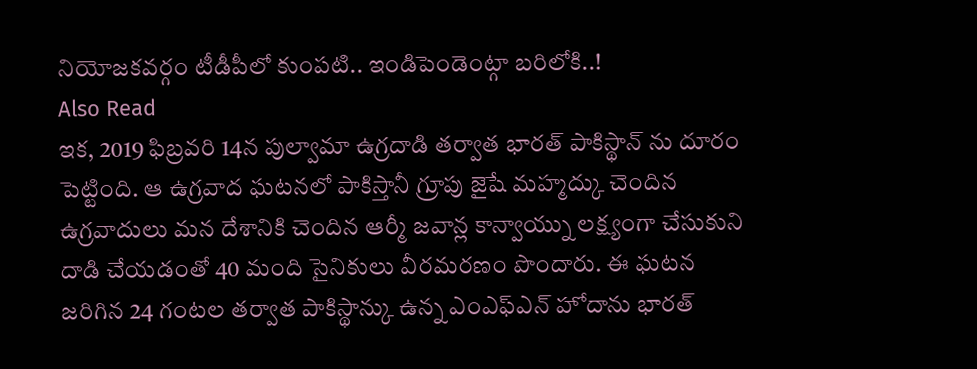నియోజకవర్గం టీడీపీలో కుంపటి.. ఇండిపెండెంట్గా బరిలోకి..!
Also Read
ఇక, 2019 ఫిబ్రవరి 14న పుల్వామా ఉగ్రదాడి తర్వాత భారత్ పాకిస్థాన్ ను దూరం పెట్టింది. ఆ ఉగ్రవాద ఘటనలో పాకిస్తానీ గ్రూపు జైషే మహ్మద్కు చెందిన ఉగ్రవాదులు మన దేశానికి చెందిన ఆర్మీ జవాన్ల కాన్వాయ్ను లక్ష్యంగా చేసుకుని దాడి చేయడంతో 40 మంది సైనికులు వీరమరణం పొందారు. ఈ ఘటన జరిగిన 24 గంటల తర్వాత పాకిస్థాన్కు ఉన్న ఎంఎఫ్ఎన్ హోదాను భారత్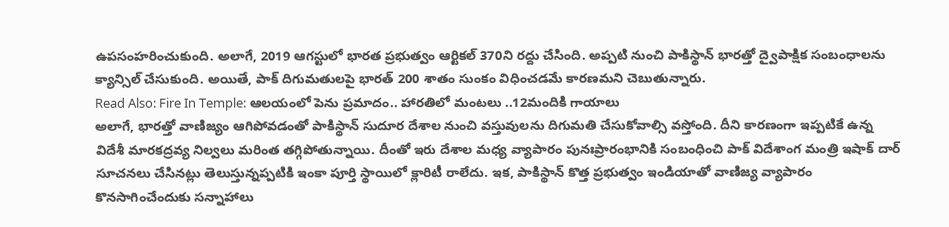ఉపసంహరించుకుంది. అలాగే, 2019 ఆగస్టులో భారత ప్రభుత్వం ఆర్టికల్ 370ని రద్దు చేసింది. అప్పటి నుంచి పాకిస్థాన్ భారత్తో ద్వైపాక్షిక సంబంధాలను క్యాన్సిల్ చేసుకుంది. అయితే, పాక్ దిగుమతులపై భారత్ 200 శాతం సుంకం విధించడమే కారణమని చెబుతున్నారు.
Read Also: Fire In Temple: ఆలయంలో పెను ప్రమాదం.. హారతిలో మంటలు ..12మందికి గాయాలు
అలాగే, భారత్తో వాణిజ్యం ఆగిపోవడంతో పాకిస్థాన్ సుదూర దేశాల నుంచి వస్తువులను దిగుమతి చేసుకోవాల్సి వస్తోంది. దీని కారణంగా ఇప్పటికే ఉన్న విదేశీ మారకద్రవ్య నిల్వలు మరింత తగ్గిపోతున్నాయి. దీంతో ఇరు దేశాల మధ్య వ్యాపారం పునఃప్రారంభానికి సంబంధించి పాక్ విదేశాంగ మంత్రి ఇషాక్ దార్ సూచనలు చేసినట్లు తెలుస్తున్నప్పటికి ఇంకా పూర్తి స్థాయిలో క్లారిటీ రాలేదు. ఇక, పాకిస్థాన్ కొత్త ప్రభుత్వం ఇండియాతో వాణిజ్య వ్యాపారం కొనసాగించేందుకు సన్నాహాలు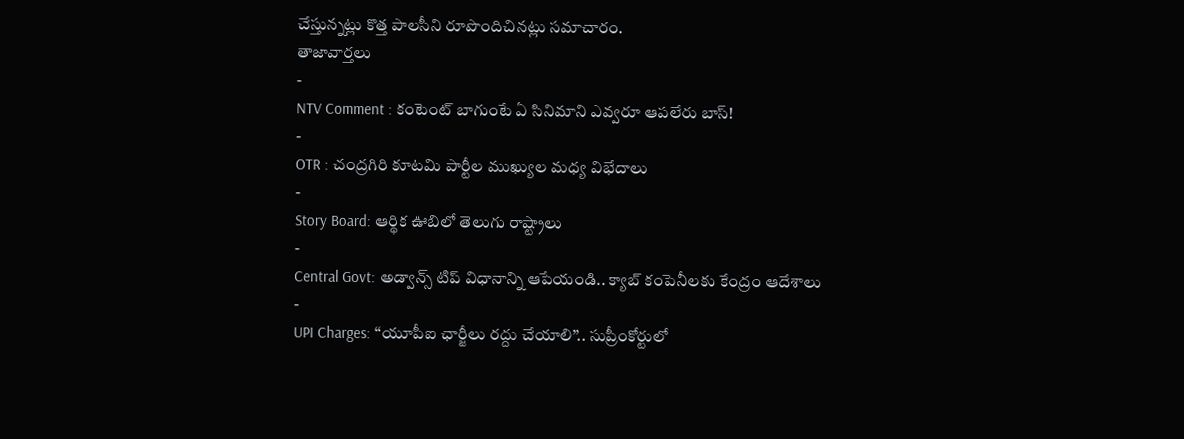చేస్తున్నట్లు కొత్త పాలసీని రూపొందిచినట్లు సమాచారం.
తాజావార్తలు
-
NTV Comment : కంటెంట్ బాగుంటే ఏ సినిమాని ఎవ్వరూ ఆపలేరు బాస్!
-
OTR : చంద్రగిరి కూటమి పార్టీల ముఖ్యుల మధ్య విభేదాలు
-
Story Board: ఆర్థిక ఊబిలో తెలుగు రాష్ట్రాలు
-
Central Govt: అడ్వాన్స్ టిప్ విధానాన్ని ఆపేయండి.. క్యాబ్ కంపెనీలకు కేంద్రం ఆదేశాలు
-
UPI Charges: ‘‘యూపీఐ ఛార్జీలు రద్దు చేయాలి’’.. సుప్రీంకోర్టులో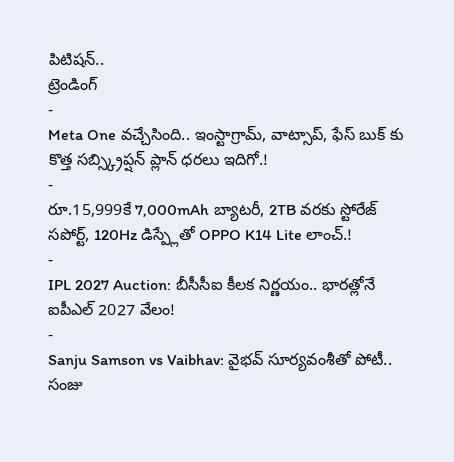పిటిషన్..
ట్రెండింగ్
-
Meta One వచ్చేసింది.. ఇంస్టాగ్రామ్, వాట్సాప్, ఫేస్ బుక్ కు కొత్త సబ్స్క్రిప్షన్ ప్లాన్ ధరలు ఇదిగో.!
-
రూ.15,999కే 7,000mAh బ్యాటరీ, 2TB వరకు స్టోరేజ్ సపోర్ట్, 120Hz డిస్ప్లేతో OPPO K14 Lite లాంచ్.!
-
IPL 2027 Auction: బీసీసీఐ కీలక నిర్ణయం.. భారత్లోనే ఐపీఎల్ 2027 వేలం!
-
Sanju Samson vs Vaibhav: వైభవ్ సూర్యవంశీతో పోటీ.. సంజు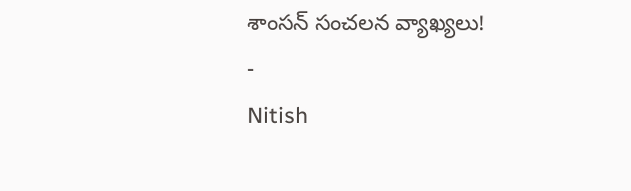శాంసన్ సంచలన వ్యాఖ్యలు!
-
Nitish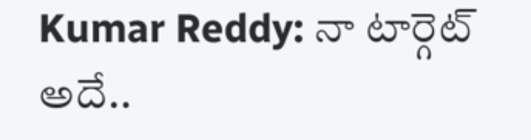Kumar Reddy: నా టార్గెట్ అదే..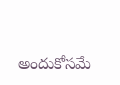అందుకోసమే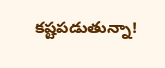కష్టపడుతున్నా!